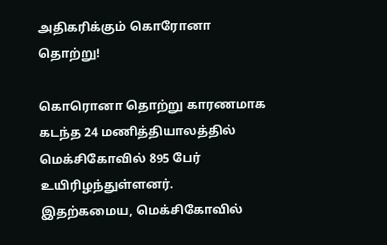அதிகரிக்கும் கொரோனா தொற்று!

கொரொனா தொற்று காரணமாக கடந்த 24 மணித்தியாலத்தில் மெக்சிகோவில் 895 பேர் உயிரிழந்துள்ளனர்.
இதற்கமைய, மெக்சிகோவில்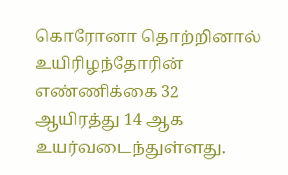கொரோனா தொற்றினால் உயிரிழந்தோரின் எண்ணிக்கை 32 ஆயிரத்து 14 ஆக உயர்வடைந்துள்ளது.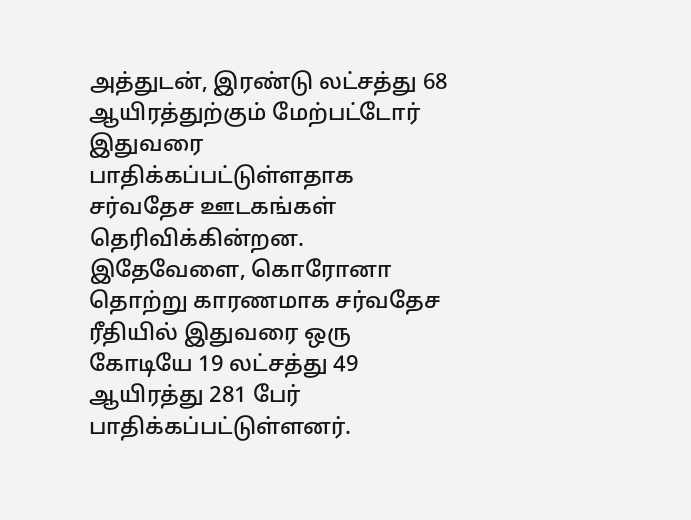அத்துடன், இரண்டு லட்சத்து 68 ஆயிரத்துற்கும் மேற்பட்டோர் இதுவரை பாதிக்கப்பட்டுள்ளதாக சர்வதேச ஊடகங்கள் தெரிவிக்கின்றன.
இதேவேளை, கொரோனா தொற்று காரணமாக சர்வதேச ரீதியில் இதுவரை ஒரு கோடியே 19 லட்சத்து 49 ஆயிரத்து 281 பேர் பாதிக்கப்பட்டுள்ளனர்.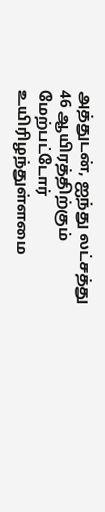அத்துடன், ஐந்து லட்சத்து 46 ஆயிரத்திற்கும் மேற்பட்டோர் உயிரிழந்துள்ளமை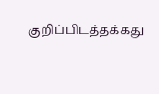குறிப்பிடத்தக்கது